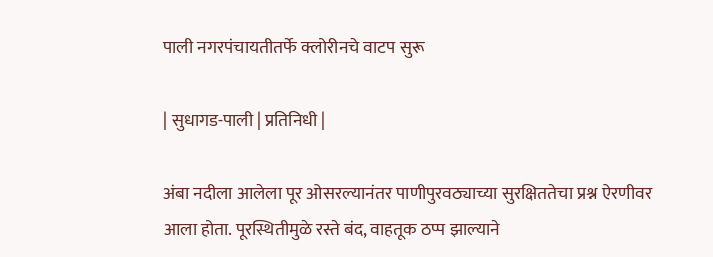पाली नगरपंचायतीतर्फे क्लोरीनचे वाटप सुरू

| सुधागड-पाली | प्रतिनिधी |

अंबा नदीला आलेला पूर ओसरल्यानंतर पाणीपुरवठ्याच्या सुरक्षिततेचा प्रश्न ऐरणीवर आला होता. पूरस्थितीमुळे रस्ते बंद, वाहतूक ठप्प झाल्याने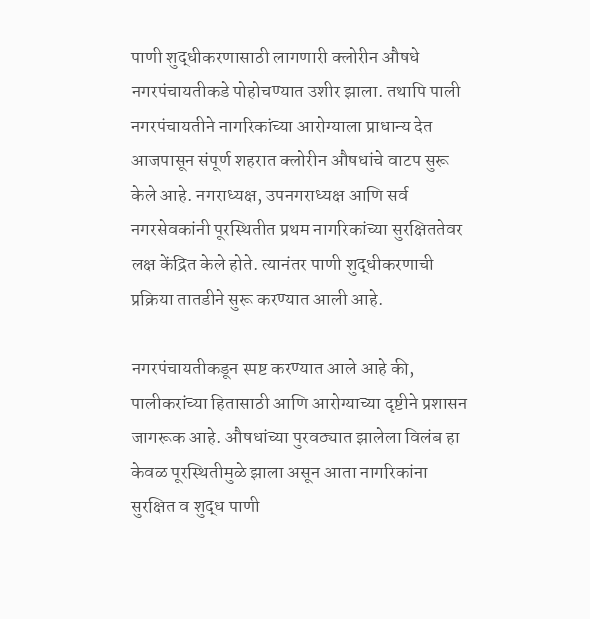पाणी शुद्धीकरणासाठी लागणारी क्लोरीन औषधे नगरपंचायतीकडे पोहोचण्यात उशीर झाला. तथापि पाली नगरपंचायतीने नागरिकांच्या आरोग्याला प्राधान्य देत आजपासून संपूर्ण शहरात क्लोरीन औषधांचे वाटप सुरू केले आहे. नगराध्यक्ष, उपनगराध्यक्ष आणि सर्व नगरसेवकांनी पूरस्थितीत प्रथम नागरिकांच्या सुरक्षिततेवर लक्ष केंद्रित केले होते. त्यानंतर पाणी शुद्धीकरणाची प्रक्रिया तातडीने सुरू करण्यात आली आहे.

नगरपंचायतीकडून स्पष्ट करण्यात आले आहे की, पालीकरांच्या हितासाठी आणि आरोग्याच्या दृष्टीने प्रशासन जागरूक आहे. औषधांच्या पुरवठ्यात झालेला विलंब हा केवळ पूरस्थितीमुळे झाला असून आता नागरिकांना सुरक्षित व शुद्ध पाणी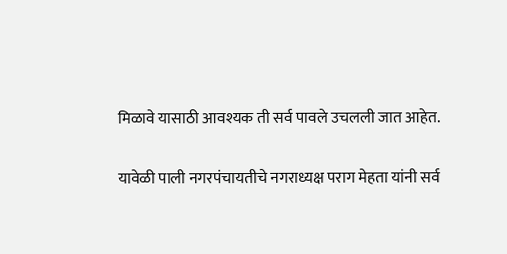मिळावे यासाठी आवश्यक ती सर्व पावले उचलली जात आहेत.

यावेळी पाली नगरपंचायतीचे नगराध्यक्ष पराग मेहता यांनी सर्व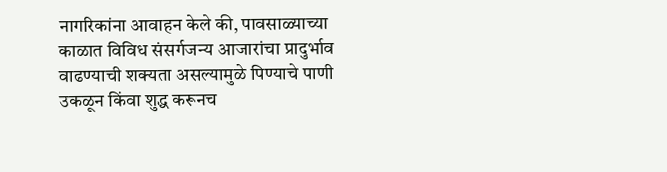नागरिकांना आवाहन केले की, पावसाळ्याच्या काळात विविध संसर्गजन्य आजारांचा प्रादुर्भाव वाढण्याची शक्यता असल्यामुळे पिण्याचे पाणी उकळून किंवा शुद्ध करूनच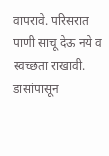वापरावे. परिसरात पाणी साचू देऊ नये व स्वच्छता राखावी. डासांपासून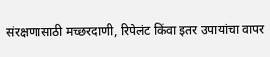संरक्षणासाठी मच्छरदाणी, रिपेलंट किंवा इतर उपायांचा वापर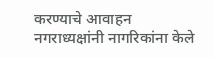करण्याचे आवाहन नगराध्यक्षांनी नागरिकांना केले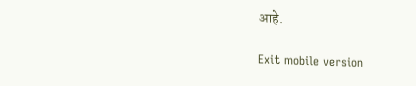आहे.

Exit mobile version